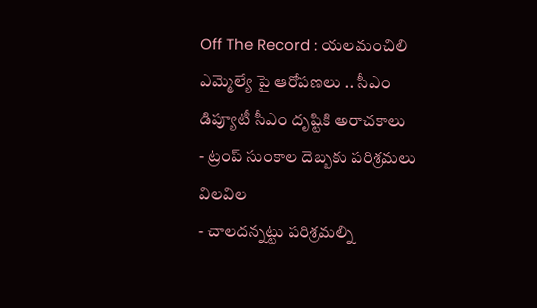Off The Record : యలమంచిలి ఎమ్మెల్యే పై ఆరోపణలు .. సీఎం డిప్యూటీ సీఎం దృష్టికి అరాచకాలు
- ట్రంప్ సుంకాల దెబ్బకు పరిశ్రమలు విలవిల
- చాలదన్నట్టు పరిశ్రమల్ని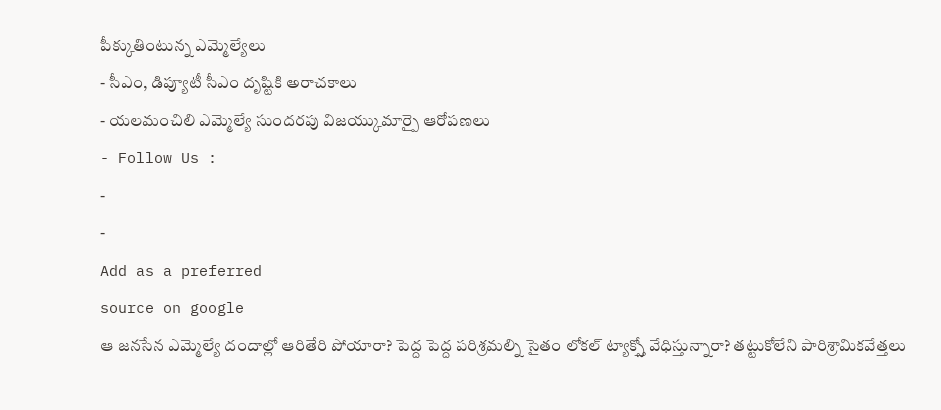పీక్కుతింటున్న ఎమ్మెల్యేలు
- సీఎం, డిప్యూటీ సీఎం దృష్టికి అరాచకాలు
- యలమంచిలి ఎమ్మెల్యే సుందరపు విజయ్కుమార్పై ఆరోపణలు
- Follow Us :
-
-
Add as a preferred
source on google
ఆ జనసేన ఎమ్మెల్యే దందాల్లో ఆరితేరి పోయారా? పెద్ద పెద్ద పరిశ్రమల్ని సైతం లోకల్ ట్యాక్స్తో వేధిస్తున్నారా? తట్టుకోలేని పారిశ్రామికవేత్తలు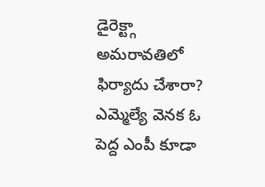డైరెక్ట్గా అమరావతిలో ఫిర్యాదు చేశారా? ఎమ్మెల్యే వెనక ఓ పెద్ద ఎంపీ కూడా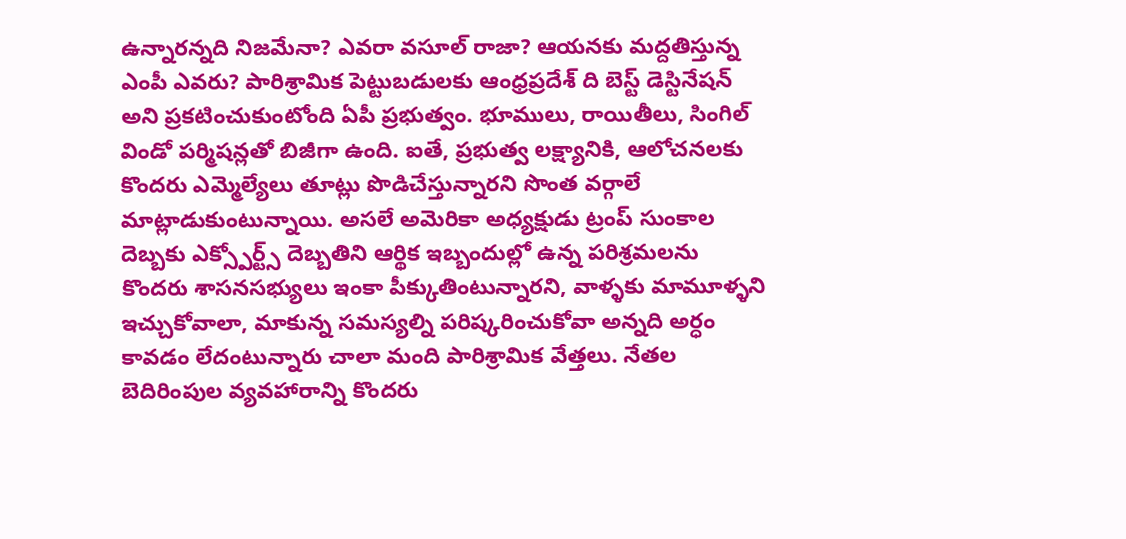ఉన్నారన్నది నిజమేనా? ఎవరా వసూల్ రాజా? ఆయనకు మద్దతిస్తున్న ఎంపీ ఎవరు? పారిశ్రామిక పెట్టుబడులకు ఆంధ్రప్రదేశ్ ది బెస్ట్ డెస్టినేషన్ అని ప్రకటించుకుంటోంది ఏపీ ప్రభుత్వం. భూములు, రాయితీలు, సింగిల్ విండో పర్మిషన్లతో బిజీగా ఉంది. ఐతే, ప్రభుత్వ లక్ష్యానికి, ఆలోచనలకు కొందరు ఎమ్మెల్యేలు తూట్లు పొడిచేస్తున్నారని సొంత వర్గాలే మాట్లాడుకుంటున్నాయి. అసలే అమెరికా అధ్యక్షుడు ట్రంప్ సుంకాల దెబ్బకు ఎక్స్పోర్ట్స్ దెబ్బతిని ఆర్థిక ఇబ్బందుల్లో ఉన్న పరిశ్రమలను కొందరు శాసనసభ్యులు ఇంకా పీక్కుతింటున్నారని, వాళ్ళకు మామూళ్ళని ఇచ్చుకోవాలా, మాకున్న సమస్యల్ని పరిష్కరించుకోవా అన్నది అర్ధం కావడం లేదంటున్నారు చాలా మంది పారిశ్రామిక వేత్తలు. నేతల బెదిరింపుల వ్యవహారాన్ని కొందరు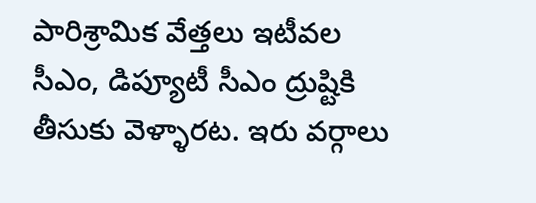పారిశ్రామిక వేత్తలు ఇటీవల సీఎం, డిప్యూటీ సీఎం ద్రుష్టికి తీసుకు వెళ్ళారట. ఇరు వర్గాలు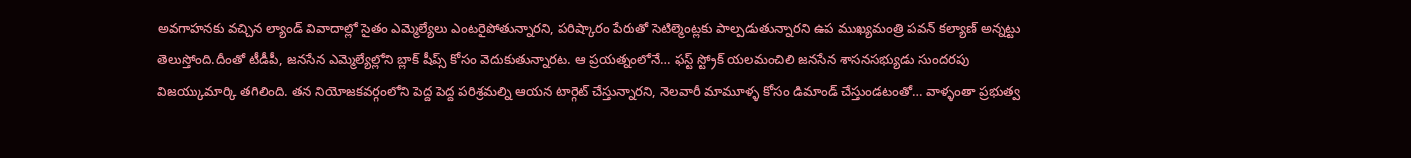అవగాహనకు వచ్చిన ల్యాండ్ వివాదాల్లో సైతం ఎమ్మెల్యేలు ఎంటరైపోతున్నారని, పరిష్కారం పేరుతో సెటిల్మెంట్లకు పాల్పడుతున్నారని ఉప ముఖ్యమంత్రి పవన్ కల్యాణ్ అన్నట్టు తెలుస్తోంది.దీంతో టీడీపీ, జనసేన ఎమ్మెల్యేల్లోని బ్లాక్ షీప్స్ కోసం వెదుకుతున్నారట. ఆ ప్రయత్నంలోనే… ఫస్ట్ స్ట్రోక్ యలమంచిలి జనసేన శాసనసభ్యుడు సుందరపు విజయ్కుమార్కి తగిలింది. తన నియోజకవర్గంలోని పెద్ద పెద్ద పరిశ్రమల్ని ఆయన టార్గెట్ చేస్తున్నారని, నెలవారీ మామూళ్ళ కోసం డిమాండ్ చేస్తుండటంతో… వాళ్ళంతా ప్రభుత్వ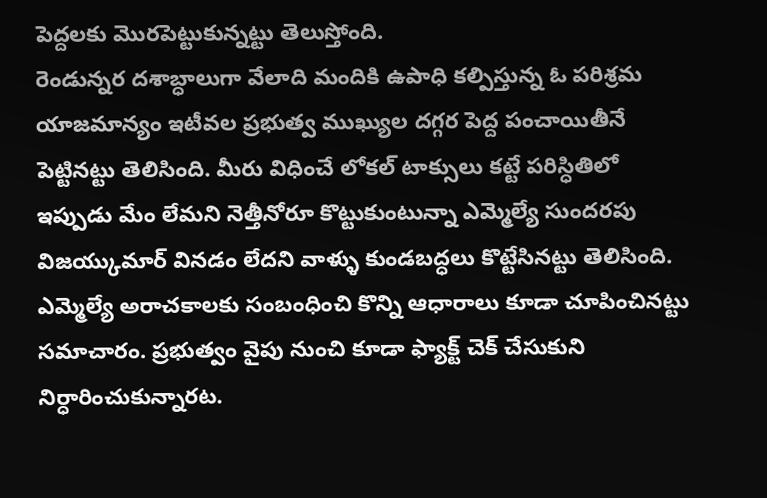పెద్దలకు మొరపెట్టుకున్నట్టు తెలుస్తోంది.
రెండున్నర దశాబ్ధాలుగా వేలాది మందికి ఉపాధి కల్పిస్తున్న ఓ పరిశ్రమ యాజమాన్యం ఇటీవల ప్రభుత్వ ముఖ్యుల దగ్గర పెద్ద పంచాయితీనే పెట్టినట్టు తెలిసింది. మీరు విధించే లోకల్ టాక్సులు కట్టే పరిస్ధితిలో ఇప్పుడు మేం లేమని నెత్తీనోరూ కొట్టుకుంటున్నా ఎమ్మెల్యే సుందరపు విజయ్కుమార్ వినడం లేదని వాళ్ళు కుండబద్ధలు కొట్టేసినట్టు తెలిసింది. ఎమ్మెల్యే అరాచకాలకు సంబంధించి కొన్ని ఆధారాలు కూడా చూపించినట్టు సమాచారం. ప్రభుత్వం వైపు నుంచి కూడా ఫ్యాక్ట్ చెక్ చేసుకుని నిర్ధారించుకున్నారట.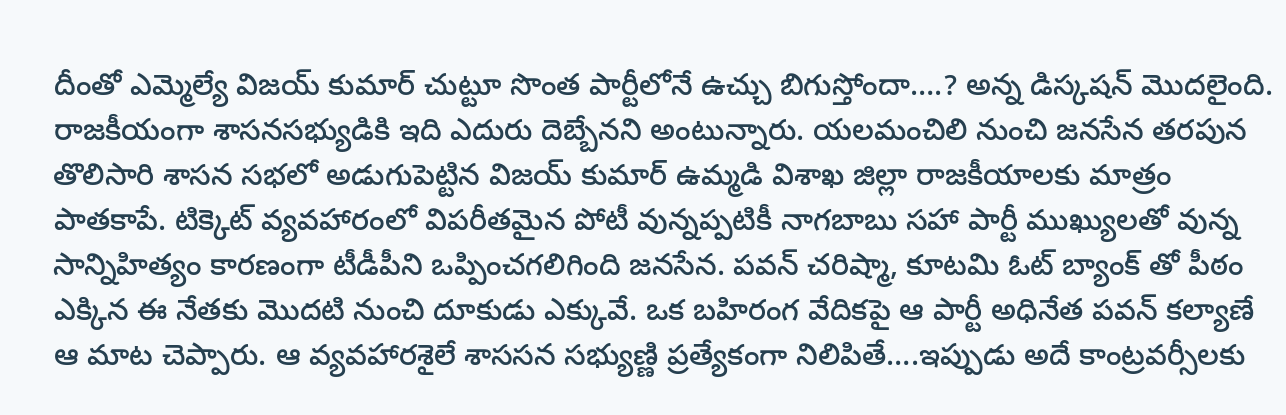దీంతో ఎమ్మెల్యే విజయ్ కుమార్ చుట్టూ సొంత పార్టీలోనే ఉచ్చు బిగుస్తోందా….? అన్న డిస్కషన్ మొదలైంది. రాజకీయంగా శాసనసభ్యుడికి ఇది ఎదురు దెబ్బేనని అంటున్నారు. యలమంచిలి నుంచి జనసేన తరపున తొలిసారి శాసన సభలో అడుగుపెట్టిన విజయ్ కుమార్ ఉమ్మడి విశాఖ జిల్లా రాజకీయాలకు మాత్రం పాతకాపే. టిక్కెట్ వ్యవహారంలో విపరీతమైన పోటీ వున్నప్పటికీ నాగబాబు సహా పార్టీ ముఖ్యులతో వున్న సాన్నిహిత్యం కారణంగా టీడీపీని ఒప్పించగలిగింది జనసేన. పవన్ చరిష్మా, కూటమి ఓట్ బ్యాంక్ తో పీఠం ఎక్కిన ఈ నేతకు మొదటి నుంచి దూకుడు ఎక్కువే. ఒక బహిరంగ వేదికపై ఆ పార్టీ అధినేత పవన్ కల్యాణే ఆ మాట చెప్పారు. ఆ వ్యవహారశైలే శాససన సభ్యుణ్ణి ప్రత్యేకంగా నిలిపితే….ఇప్పుడు అదే కాంట్రవర్సీలకు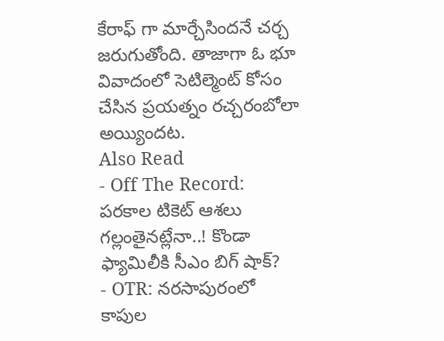కేరాఫ్ గా మార్చేసిందనే చర్చ జరుగుతోంది. తాజాగా ఓ భూ వివాదంలో సెటిల్మెంట్ కోసం చేసిన ప్రయత్నం రచ్చరంబోలా అయ్యిందట.
Also Read
- Off The Record: పరకాల టికెట్ ఆశలు గల్లంతైనట్లేనా..! కొండా ఫ్యామిలీకి సీఎం బిగ్ షాక్?
- OTR: నరసాపురంలో కాపుల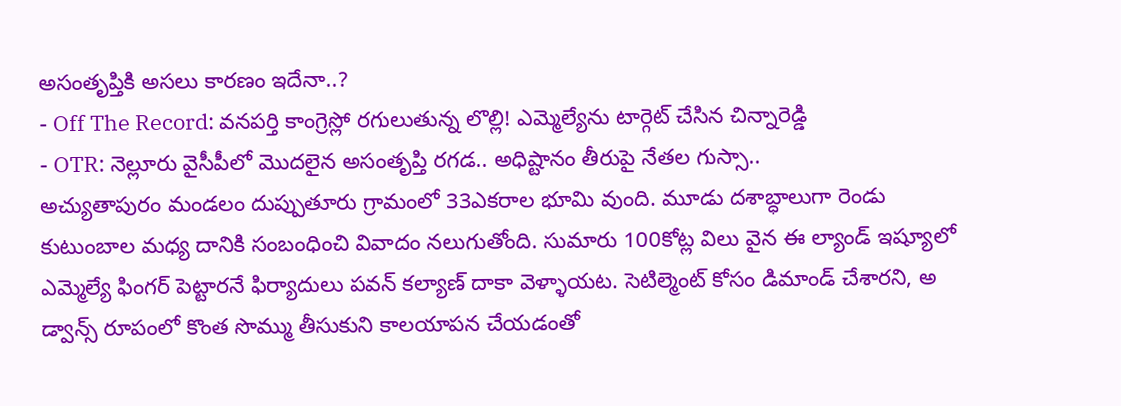అసంతృప్తికి అసలు కారణం ఇదేనా..?
- Off The Record: వనపర్తి కాంగ్రెస్లో రగులుతున్న లొల్లి! ఎమ్మెల్యేను టార్గెట్ చేసిన చిన్నారెడ్డి
- OTR: నెల్లూరు వైసీపీలో మొదలైన అసంతృప్తి రగడ.. అధిష్టానం తీరుపై నేతల గుస్సా..
అచ్యుతాపురం మండలం దుప్పుతూరు గ్రామంలో 33ఎకరాల భూమి వుంది. మూడు దశాబ్ధాలుగా రెండు కుటుంబాల మధ్య దానికి సంబంధించి వివాదం నలుగుతోంది. సుమారు 100కోట్ల విలు వైన ఈ ల్యాండ్ ఇష్యూలో ఎమ్మెల్యే ఫింగర్ పెట్టారనే ఫిర్యాదులు పవన్ కల్యాణ్ దాకా వెళ్ళాయట. సెటిల్మెంట్ కోసం డిమాండ్ చేశారని, అ డ్వాన్స్ రూపంలో కొంత సొమ్ము తీసుకుని కాలయాపన చేయడంతో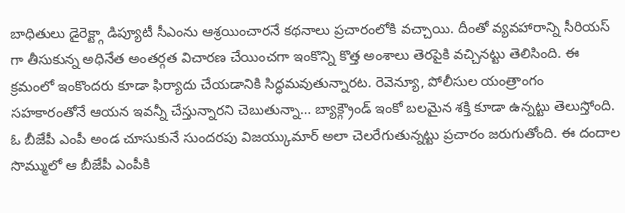బాధితులు డైరెక్ట్గా డిప్యూటీ సీఎంను ఆశ్రయించారనే కథనాలు ప్రచారంలోకి వచ్చాయి. దీంతో వ్యవహారాన్ని సీరియస్ గా తీసుకున్న అధినేత అంతర్గత విచారణ చేయించగా ఇంకొన్ని కొత్త అంశాలు తెరపైకి వచ్చినట్టు తెలిసింది. ఈ క్రమంలో ఇంకొందరు కూడా ఫిర్యాదు చేయడానికి సిద్ధమవుతున్నారట. రెవెన్యూ, పోలీసుల యంత్రాంగం సహకారంతోనే ఆయన ఇవన్నీ చేస్తున్నారని చెబుతున్నా… బ్యాక్గ్రౌండ్ ఇంకో బలమైన శక్తి కూడా ఉన్నట్టు తెలుస్తోంది. ఓ బీజేపీ ఎంపీ అండ చూసుకునే సుందరపు విజయ్కుమార్ అలా చెలరేగుతున్నట్టు ప్రచారం జరుగుతోంది. ఈ దందాల సొమ్ములో ఆ బీజేపీ ఎంపీకి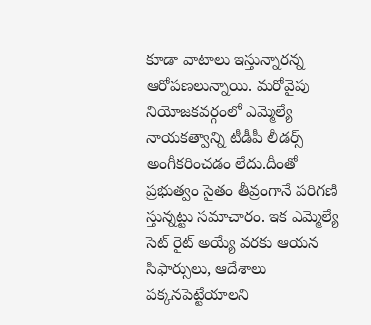కూడా వాటాలు ఇస్తున్నారన్న ఆరోపణలున్నాయి. మరోవైపు నియోజకవర్గంలో ఎమ్మెల్యే నాయకత్వాన్ని టీడీపీ లీడర్స్ అంగీకరించడం లేదు.దీంతో ప్రభుత్వం సైతం తీవ్రంగానే పరిగణి స్తున్నట్టు సమాచారం. ఇక ఎమ్మెల్యే సెట్ రైట్ అయ్యే వరకు ఆయన సిఫార్సులు, ఆదేశాలు పక్కనపెట్టేయాలని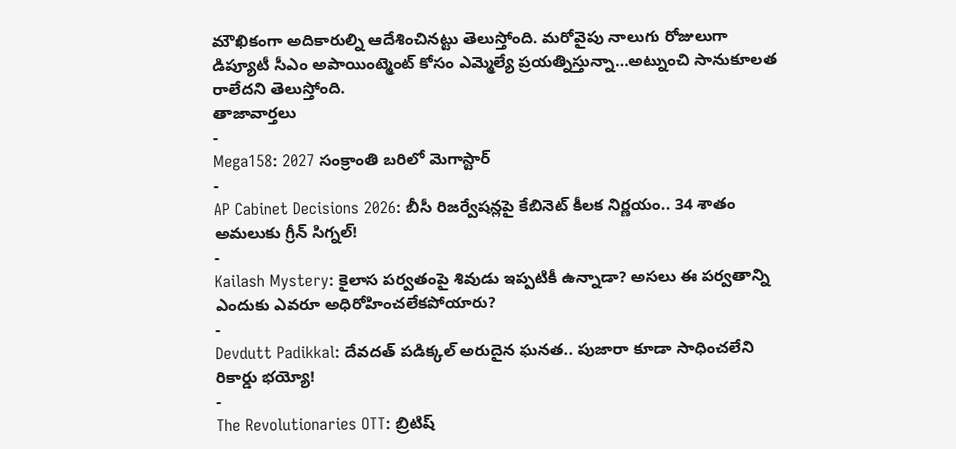మౌఖికంగా అదికారుల్ని ఆదేశించినట్టు తెలుస్తోంది. మరోవైపు నాలుగు రోజులుగా డిప్యూటీ సీఎం అపాయింట్మెంట్ కోసం ఎమ్మెల్యే ప్రయత్నిస్తున్నా…అట్నుంచి సానుకూలత రాలేదని తెలుస్తోంది.
తాజావార్తలు
-
Mega158: 2027 సంక్రాంతి బరిలో మెగాస్టార్
-
AP Cabinet Decisions 2026: బీసీ రిజర్వేషన్లపై కేబినెట్ కీలక నిర్ణయం.. 34 శాతం అమలుకు గ్రీన్ సిగ్నల్!
-
Kailash Mystery: కైలాస పర్వతంపై శివుడు ఇప్పటికీ ఉన్నాడా? అసలు ఈ పర్వతాన్ని ఎందుకు ఎవరూ అధిరోహించలేకపోయారు?
-
Devdutt Padikkal: దేవదత్ పడిక్కల్ అరుదైన ఘనత.. పుజారా కూడా సాధించలేని రికార్డు భయ్యో!
-
The Revolutionaries OTT: బ్రిటిష్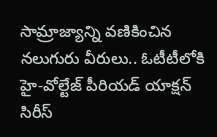సామ్రాజ్యాన్ని వణికించిన నలుగురు వీరులు.. ఓటీటీలోకి హై-వోల్టేజ్ పీరియడ్ యాక్షన్ సిరీస్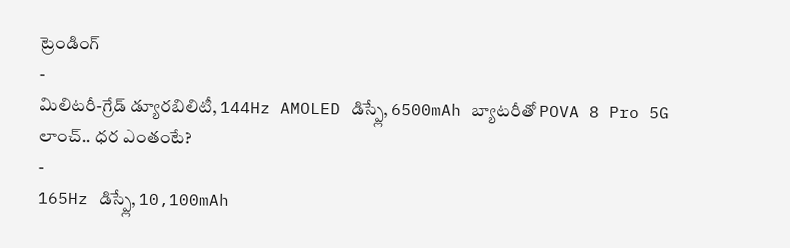ట్రెండింగ్
-
మిలిటరీ-గ్రేడ్ డ్యూరబిలిటీ, 144Hz AMOLED డిస్ప్లే, 6500mAh బ్యాటరీతో POVA 8 Pro 5G లాంచ్.. ధర ఎంతంటే?
-
165Hz డిస్ప్లే, 10,100mAh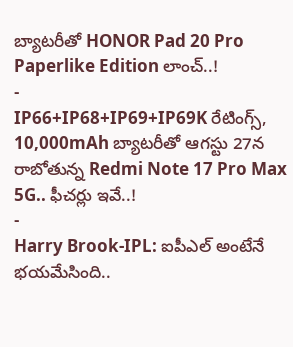బ్యాటరీతో HONOR Pad 20 Pro Paperlike Edition లాంచ్..!
-
IP66+IP68+IP69+IP69K రేటింగ్స్, 10,000mAh బ్యాటరీతో ఆగస్టు 27న రాబోతున్న Redmi Note 17 Pro Max 5G.. ఫీచర్లు ఇవే..!
-
Harry Brook-IPL: ఐపీఎల్ అంటేనే భయమేసింది..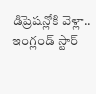డిప్రెషన్లోకి వెళ్లా.. ఇంగ్లండ్ స్టార్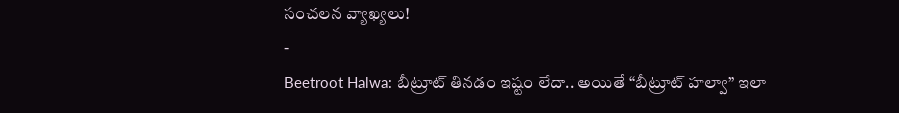సంచలన వ్యాఖ్యలు!
-
Beetroot Halwa: బీట్రూట్ తినడం ఇష్టం లేదా.. అయితే “బీట్రూట్ హల్వా” ఇలా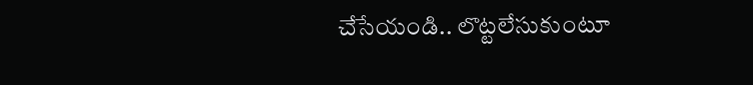చేసేయండి.. లొట్టలేసుకుంటూ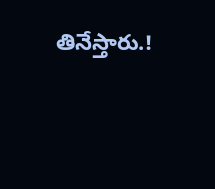తినేస్తారు.!